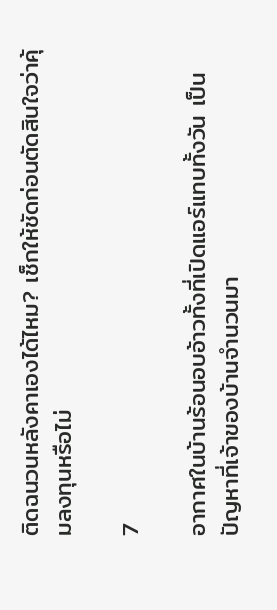ติดฉนวนหลังคาเองได้ไหม? เช็กให้ชัดก่อนตัดสินใจว่าคุ้มลงทุนหรือไม่

7

อากาศในบ้านร้อนอบอ้าวทั้งที่เปิดแอร์แทบทั้งวัน เป็นปัญหาที่เจ้าของบ้านจำนวนมา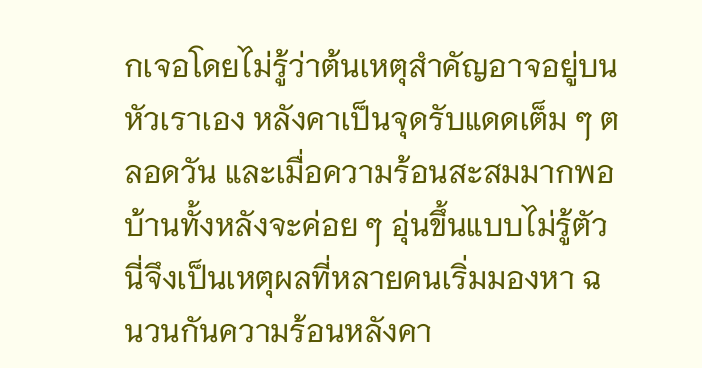กเจอโดยไม่รู้ว่าต้นเหตุสำคัญอาจอยู่บนหัวเราเอง หลังคาเป็นจุดรับแดดเต็ม ๆ ตลอดวัน และเมื่อความร้อนสะสมมากพอ บ้านทั้งหลังจะค่อย ๆ อุ่นขึ้นแบบไม่รู้ตัว นี่จึงเป็นเหตุผลที่หลายคนเริ่มมองหา ฉนวนกันความร้อนหลังคา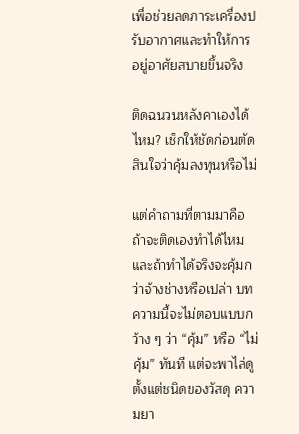เพื่อช่วยลดภาระเครื่องปรับอากาศและทำให้การอยู่อาศัยสบายขึ้นจริง

ติดฉนวนหลังคาเองได้ไหม? เช็กให้ชัดก่อนตัดสินใจว่าคุ้มลงทุนหรือไม่

แต่คำถามที่ตามมาคือ ถ้าจะติดเองทำได้ไหม และถ้าทำได้จริงจะคุ้มกว่าจ้างช่างหรือเปล่า บทความนี้จะไม่ตอบแบบกว้าง ๆ ว่า “คุ้ม” หรือ “ไม่คุ้ม” ทันที แต่จะพาไล่ดูตั้งแต่ชนิดของวัสดุ ความยา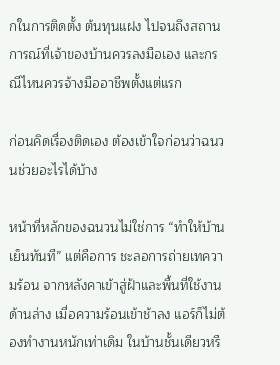กในการติดตั้ง ต้นทุนแฝง ไปจนถึงสถานการณ์ที่เจ้าของบ้านควรลงมือเอง และกรณีไหนควรจ้างมืออาชีพตั้งแต่แรก

ก่อนคิดเรื่องติดเอง ต้องเข้าใจก่อนว่าฉนวนช่วยอะไรได้บ้าง

หน้าที่หลักของฉนวนไม่ใช่การ “ทำให้บ้านเย็นทันที” แต่คือการ ชะลอการถ่ายเทความร้อน จากหลังคาเข้าสู่ฝ้าและพื้นที่ใช้งานด้านล่าง เมื่อความร้อนเข้าช้าลง แอร์ก็ไม่ต้องทำงานหนักเท่าเดิม ในบ้านชั้นเดียวหรื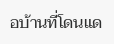อบ้านที่โดนแด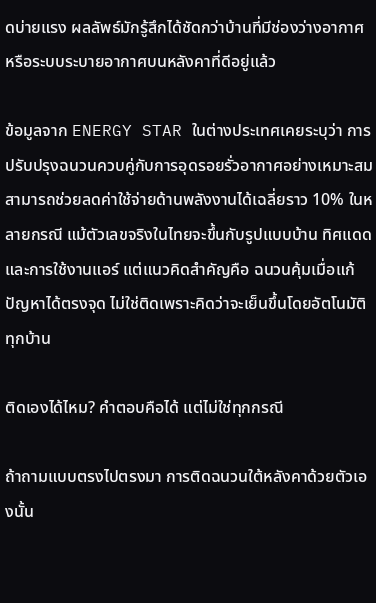ดบ่ายแรง ผลลัพธ์มักรู้สึกได้ชัดกว่าบ้านที่มีช่องว่างอากาศหรือระบบระบายอากาศบนหลังคาที่ดีอยู่แล้ว

ข้อมูลจาก ENERGY STAR ในต่างประเทศเคยระบุว่า การปรับปรุงฉนวนควบคู่กับการอุดรอยรั่วอากาศอย่างเหมาะสม สามารถช่วยลดค่าใช้จ่ายด้านพลังงานได้เฉลี่ยราว 10% ในหลายกรณี แม้ตัวเลขจริงในไทยจะขึ้นกับรูปแบบบ้าน ทิศแดด และการใช้งานแอร์ แต่แนวคิดสำคัญคือ ฉนวนคุ้มเมื่อแก้ปัญหาได้ตรงจุด ไม่ใช่ติดเพราะคิดว่าจะเย็นขึ้นโดยอัตโนมัติทุกบ้าน

ติดเองได้ไหม? คำตอบคือได้ แต่ไม่ใช่ทุกกรณี

ถ้าถามแบบตรงไปตรงมา การติดฉนวนใต้หลังคาด้วยตัวเองนั้น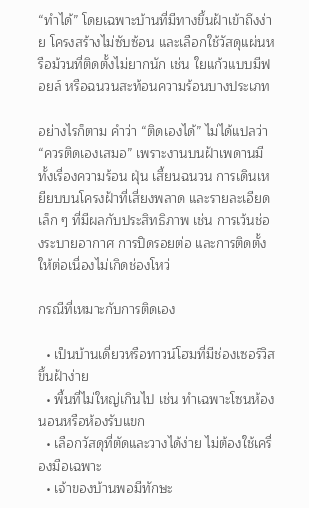“ทำได้” โดยเฉพาะบ้านที่มีทางขึ้นฝ้าเข้าถึงง่าย โครงสร้างไม่ซับซ้อน และเลือกใช้วัสดุแผ่นหรือม้วนที่ติดตั้งไม่ยากนัก เช่น ใยแก้วแบบมีฟอยล์ หรือฉนวนสะท้อนความร้อนบางประเภท

อย่างไรก็ตาม คำว่า “ติดเองได้” ไม่ได้แปลว่า “ควรติดเองเสมอ” เพราะงานบนฝ้าเพดานมีทั้งเรื่องความร้อน ฝุ่น เสี้ยนฉนวน การเดินเหยียบบนโครงฝ้าที่เสี่ยงพลาด และรายละเอียดเล็ก ๆ ที่มีผลกับประสิทธิภาพ เช่น การเว้นช่องระบายอากาศ การปิดรอยต่อ และการติดตั้งให้ต่อเนื่องไม่เกิดช่องโหว่

กรณีที่เหมาะกับการติดเอง

  • เป็นบ้านเดี่ยวหรือทาวน์โฮมที่มีช่องเซอร์วิสขึ้นฝ้าง่าย
  • พื้นที่ไม่ใหญ่เกินไป เช่น ทำเฉพาะโซนห้องนอนหรือห้องรับแขก
  • เลือกวัสดุที่ตัดและวางได้ง่าย ไม่ต้องใช้เครื่องมือเฉพาะ
  • เจ้าของบ้านพอมีทักษะ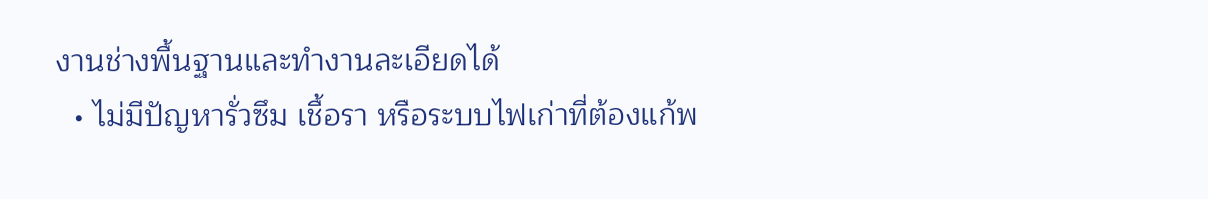งานช่างพื้นฐานและทำงานละเอียดได้
  • ไม่มีปัญหารั่วซึม เชื้อรา หรือระบบไฟเก่าที่ต้องแก้พ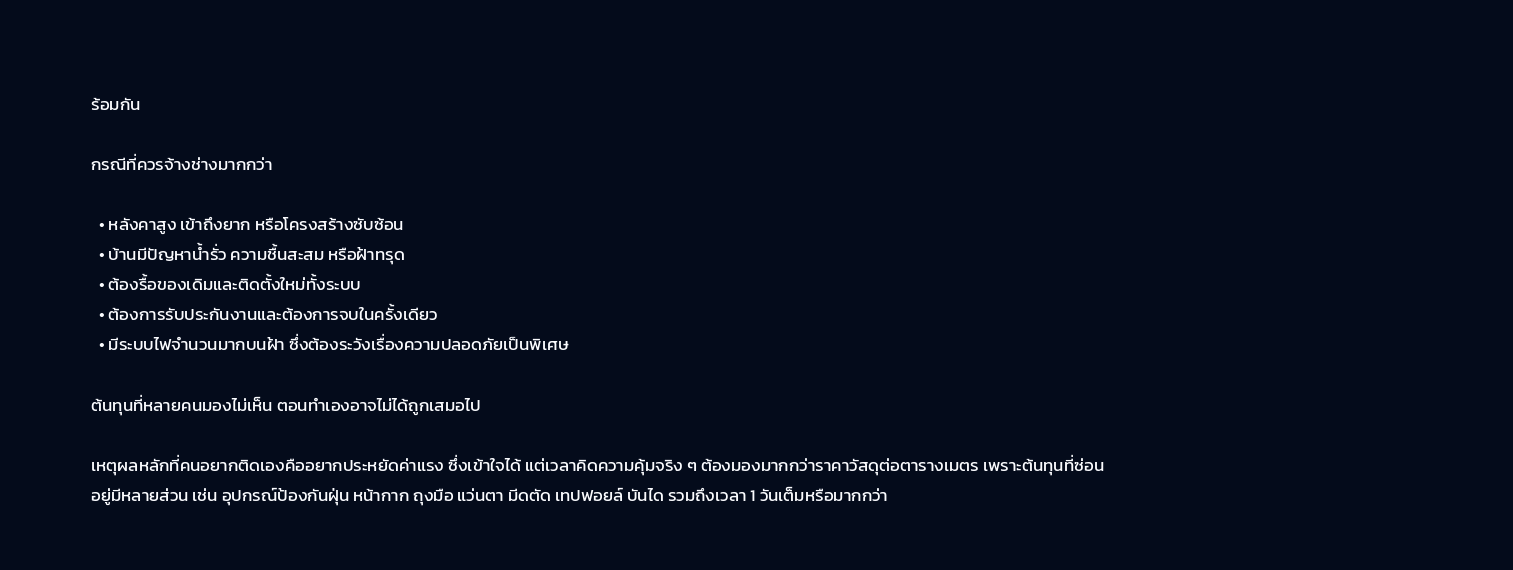ร้อมกัน

กรณีที่ควรจ้างช่างมากกว่า

  • หลังคาสูง เข้าถึงยาก หรือโครงสร้างซับซ้อน
  • บ้านมีปัญหาน้ำรั่ว ความชื้นสะสม หรือฝ้าทรุด
  • ต้องรื้อของเดิมและติดตั้งใหม่ทั้งระบบ
  • ต้องการรับประกันงานและต้องการจบในครั้งเดียว
  • มีระบบไฟจำนวนมากบนฝ้า ซึ่งต้องระวังเรื่องความปลอดภัยเป็นพิเศษ

ต้นทุนที่หลายคนมองไม่เห็น ตอนทำเองอาจไม่ได้ถูกเสมอไป

เหตุผลหลักที่คนอยากติดเองคืออยากประหยัดค่าแรง ซึ่งเข้าใจได้ แต่เวลาคิดความคุ้มจริง ๆ ต้องมองมากกว่าราคาวัสดุต่อตารางเมตร เพราะต้นทุนที่ซ่อนอยู่มีหลายส่วน เช่น อุปกรณ์ป้องกันฝุ่น หน้ากาก ถุงมือ แว่นตา มีดตัด เทปฟอยล์ บันได รวมถึงเวลา 1 วันเต็มหรือมากกว่า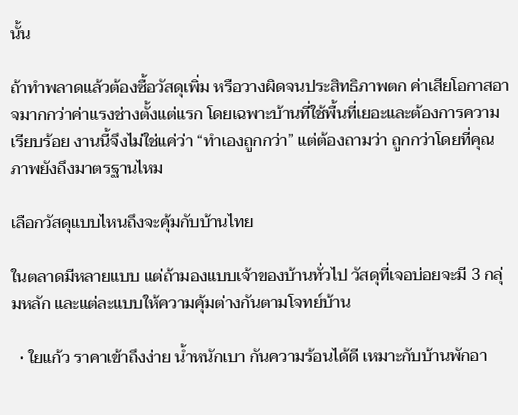นั้น

ถ้าทำพลาดแล้วต้องซื้อวัสดุเพิ่ม หรือวางผิดจนประสิทธิภาพตก ค่าเสียโอกาสอาจมากกว่าค่าแรงช่างตั้งแต่แรก โดยเฉพาะบ้านที่ใช้พื้นที่เยอะและต้องการความเรียบร้อย งานนี้จึงไม่ใช่แค่ว่า “ทำเองถูกกว่า” แต่ต้องถามว่า ถูกกว่าโดยที่คุณภาพยังถึงมาตรฐานไหม

เลือกวัสดุแบบไหนถึงจะคุ้มกับบ้านไทย

ในตลาดมีหลายแบบ แต่ถ้ามองแบบเจ้าของบ้านทั่วไป วัสดุที่เจอบ่อยจะมี 3 กลุ่มหลัก และแต่ละแบบให้ความคุ้มต่างกันตามโจทย์บ้าน

  • ใยแก้ว ราคาเข้าถึงง่าย น้ำหนักเบา กันความร้อนได้ดี เหมาะกับบ้านพักอา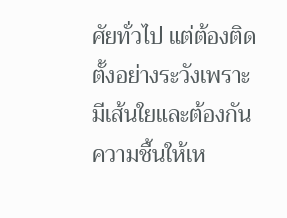ศัยทั่วไป แต่ต้องติดตั้งอย่างระวังเพราะมีเส้นใยและต้องกันความชื้นให้เห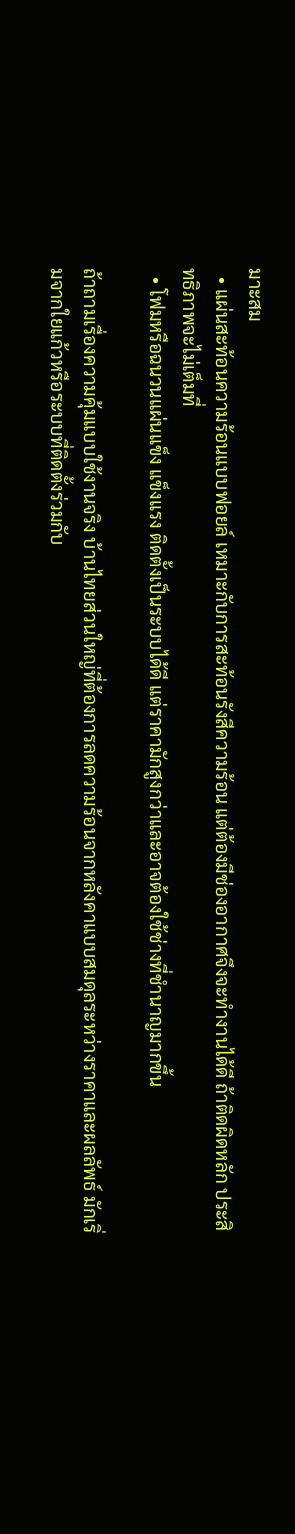มาะสม
  • แผ่นสะท้อนความร้อนแบบฟอยล์ เหมาะกับการสะท้อนรังสีความร้อน แต่ต้องมีช่องอากาศจึงจะทำงานได้ดี ถ้าติดผิดหลัก ประสิทธิภาพจะไม่เต็มที่
  • โฟมหรือฉนวนแผ่นแข็ง แข็งแรง ติดตั้งเป็นระบบได้ดี แต่ราคามักสูงกว่าและอาจต้องใช้ช่างที่ชำนาญมากขึ้น

ถ้าถามเรื่องความคุ้มแบบใช้งานจริง บ้านไทยส่วนใหญ่ที่ต้องการลดความร้อนจากหลังคาแบบสมดุลระหว่างราคาและผลลัพธ์ มักเริ่มจากใยแก้วหรือระบบที่ติดตั้งร่วมกับ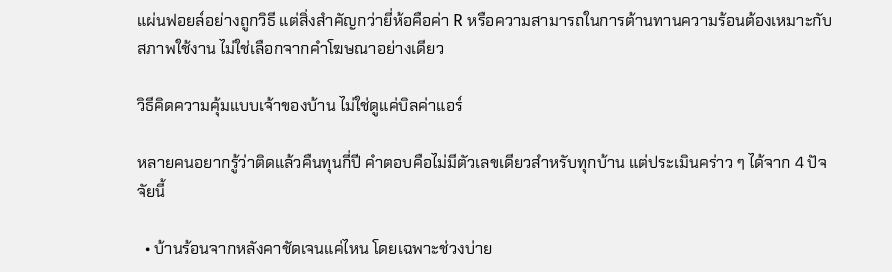แผ่นฟอยล์อย่างถูกวิธี แต่สิ่งสำคัญกว่ายี่ห้อคือค่า R หรือความสามารถในการต้านทานความร้อนต้องเหมาะกับสภาพใช้งาน ไม่ใช่เลือกจากคำโฆษณาอย่างเดียว

วิธีคิดความคุ้มแบบเจ้าของบ้าน ไม่ใช่ดูแค่บิลค่าแอร์

หลายคนอยากรู้ว่าติดแล้วคืนทุนกี่ปี คำตอบคือไม่มีตัวเลขเดียวสำหรับทุกบ้าน แต่ประเมินคร่าว ๆ ได้จาก 4 ปัจจัยนี้

  • บ้านร้อนจากหลังคาชัดเจนแค่ไหน โดยเฉพาะช่วงบ่าย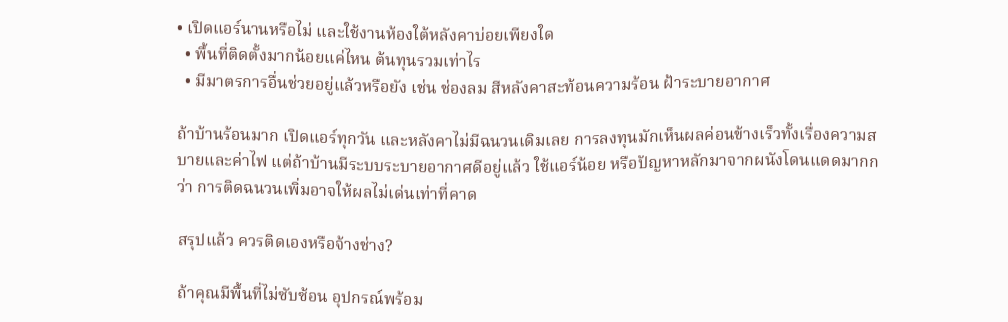• เปิดแอร์นานหรือไม่ และใช้งานห้องใต้หลังคาบ่อยเพียงใด
  • พื้นที่ติดตั้งมากน้อยแค่ไหน ต้นทุนรวมเท่าไร
  • มีมาตรการอื่นช่วยอยู่แล้วหรือยัง เช่น ช่องลม สีหลังคาสะท้อนความร้อน ฝ้าระบายอากาศ

ถ้าบ้านร้อนมาก เปิดแอร์ทุกวัน และหลังคาไม่มีฉนวนเดิมเลย การลงทุนมักเห็นผลค่อนข้างเร็วทั้งเรื่องความสบายและค่าไฟ แต่ถ้าบ้านมีระบบระบายอากาศดีอยู่แล้ว ใช้แอร์น้อย หรือปัญหาหลักมาจากผนังโดนแดดมากกว่า การติดฉนวนเพิ่มอาจให้ผลไม่เด่นเท่าที่คาด

สรุปแล้ว ควรติดเองหรือจ้างช่าง?

ถ้าคุณมีพื้นที่ไม่ซับซ้อน อุปกรณ์พร้อม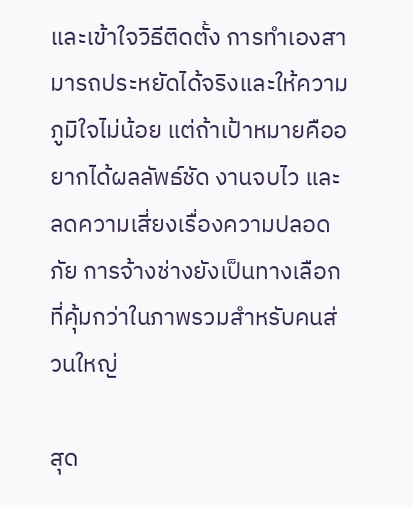และเข้าใจวิธีติดตั้ง การทำเองสามารถประหยัดได้จริงและให้ความภูมิใจไม่น้อย แต่ถ้าเป้าหมายคืออยากได้ผลลัพธ์ชัด งานจบไว และลดความเสี่ยงเรื่องความปลอดภัย การจ้างช่างยังเป็นทางเลือกที่คุ้มกว่าในภาพรวมสำหรับคนส่วนใหญ่

สุด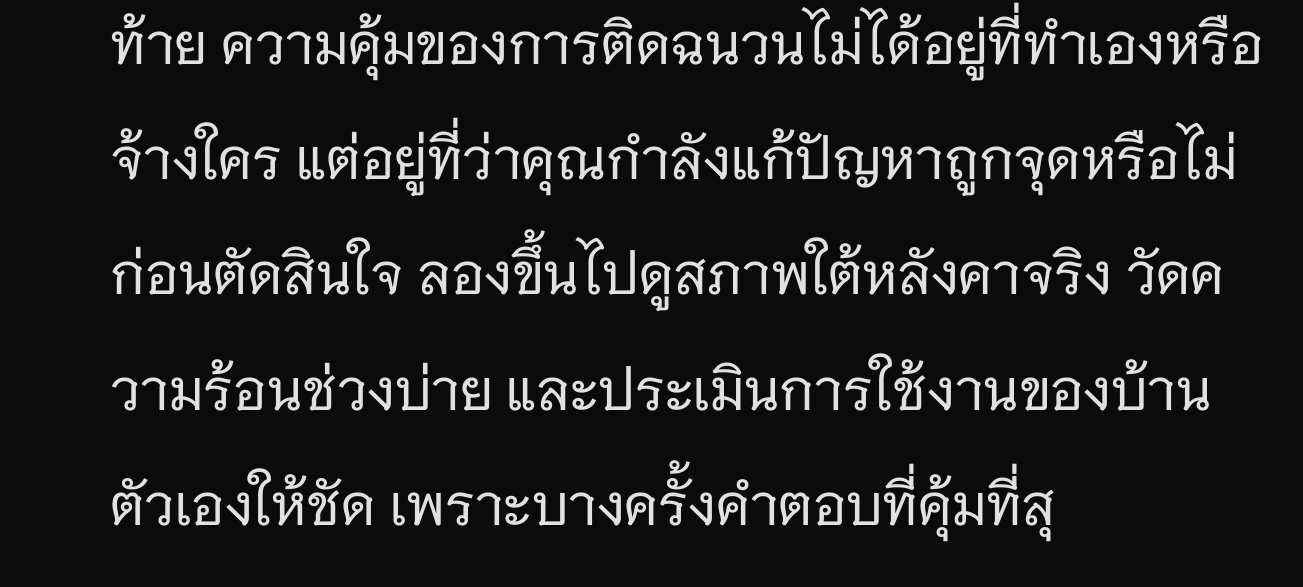ท้าย ความคุ้มของการติดฉนวนไม่ได้อยู่ที่ทำเองหรือจ้างใคร แต่อยู่ที่ว่าคุณกำลังแก้ปัญหาถูกจุดหรือไม่ ก่อนตัดสินใจ ลองขึ้นไปดูสภาพใต้หลังคาจริง วัดความร้อนช่วงบ่าย และประเมินการใช้งานของบ้านตัวเองให้ชัด เพราะบางครั้งคำตอบที่คุ้มที่สุ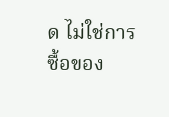ด ไม่ใช่การซื้อของ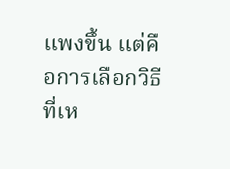แพงขึ้น แต่คือการเลือกวิธีที่เห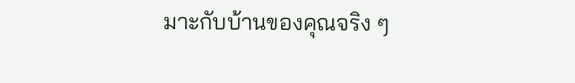มาะกับบ้านของคุณจริง ๆ